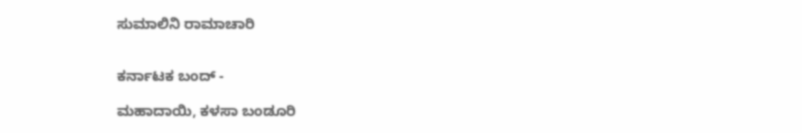ಸುಮಾಲಿನಿ ರಾಮಾಚಾರಿ


ಕರ್ನಾಟಕ ಬಂದ್ -

ಮಹಾದಾಯಿ, ಕಳಸಾ ಬಂಡೂರಿ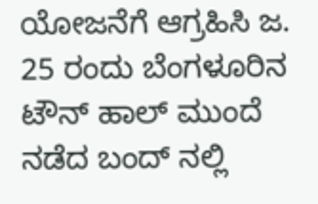ಯೋಜನೆಗೆ ಆಗ್ರಹಿಸಿ ಜ. 25 ರಂದು ಬೆಂಗಳೂರಿನ ಟೌನ್ ಹಾಲ್ ಮುಂದೆ ನಡೆದ ಬಂದ್ ನಲ್ಲಿ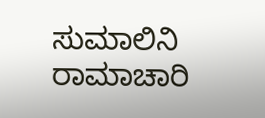ಸುಮಾಲಿನಿ ರಾಮಾಚಾರಿ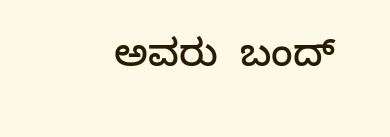ಅವರು  ಬಂದ್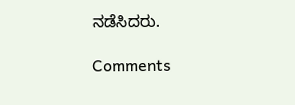ನಡೆಸಿದರು.

Comments